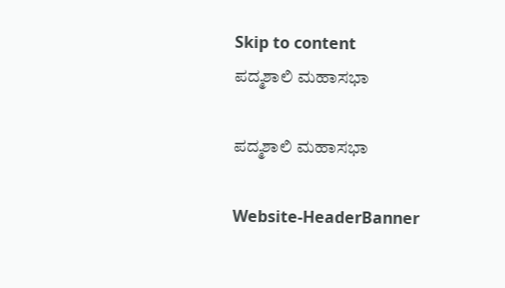Skip to content
ಪದ್ಮಶಾಲಿ ಮಹಾಸಭಾ

ಪದ್ಮಶಾಲಿ ಮಹಾಸಭಾ

Website-HeaderBanner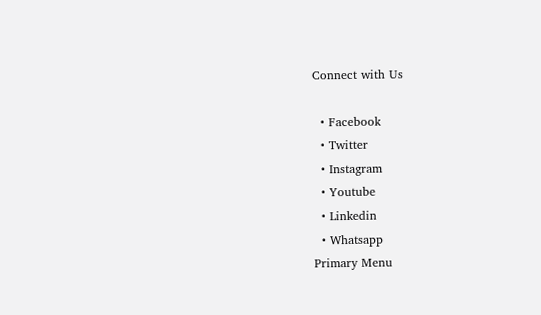Connect with Us

  • Facebook
  • Twitter
  • Instagram
  • Youtube
  • Linkedin
  • Whatsapp
Primary Menu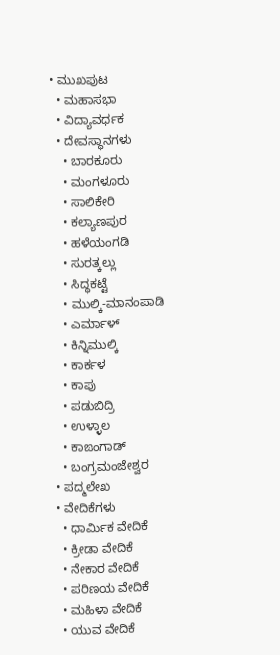• ಮುಖಪುಟ
  • ಮಹಾಸಭಾ
  • ವಿದ್ಯಾವರ್ಧಕ
  • ದೇವಸ್ಥಾನಗಳು
    • ಬಾರಕೂರು
    • ಮಂಗಳೂರು
    • ಸಾಲಿಕೇರಿ
    • ಕಲ್ಯಾಣಪುರ
    • ಹಳೆಯಂಗಡಿ
    • ಸುರತ್ಕಲ್ಲು
    • ಸಿದ್ಧಕಟ್ಟೆ
    • ಮುಲ್ಕಿ-ಮಾನಂಪಾಡಿ
    • ಎರ್ಮಾಳ್
    • ಕಿನ್ನಿಮುಲ್ಕಿ
    • ಕಾರ್ಕಳ
    • ಕಾಪು
    • ಪಡುಬಿದ್ರಿ
    • ಉಳ್ಳಾಲ
    • ಕಾಙಂಗಾಡ್
    • ಬಂಗ್ರಮಂಜೇಶ್ವರ
  • ಪದ್ಮಲೇಖ
  • ವೇದಿಕೆಗಳು
    • ಧಾರ್ಮಿಕ ವೇದಿಕೆ
    • ಕ್ರೀಡಾ ವೇದಿಕೆ
    • ನೇಕಾರ ವೇದಿಕೆ
    • ಪರಿಣಯ ವೇದಿಕೆ
    • ಮಹಿಳಾ ವೇದಿಕೆ
    • ಯುವ ವೇದಿಕೆ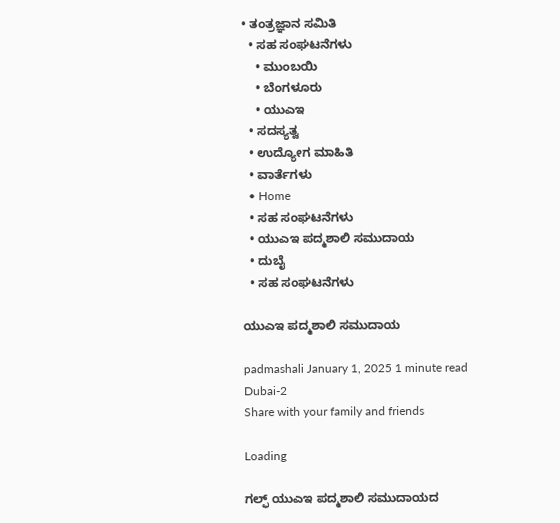• ತಂತ್ರಜ್ಞಾನ ಸಮಿತಿ
  • ಸಹ ಸಂಘಟನೆಗಳು
    • ಮುಂಬಯಿ
    • ಬೆಂಗಳೂರು
    • ಯುಎಇ
  • ಸದಸ್ಯತ್ವ
  • ಉದ್ಯೋಗ ಮಾಹಿತಿ
  • ವಾರ್ತೆಗಳು
  • Home
  • ಸಹ ಸಂಘಟನೆಗಳು
  • ಯುಎಇ ಪದ್ಮಶಾಲಿ ಸಮುದಾಯ
  • ದುಬೈ
  • ಸಹ ಸಂಘಟನೆಗಳು

ಯುಎಇ ಪದ್ಮಶಾಲಿ ಸಮುದಾಯ

padmashali January 1, 2025 1 minute read
Dubai-2
Share with your family and friends

Loading

ಗಲ್ಫ್ ಯುಎಇ ಪದ್ಮಶಾಲಿ ಸಮುದಾಯದ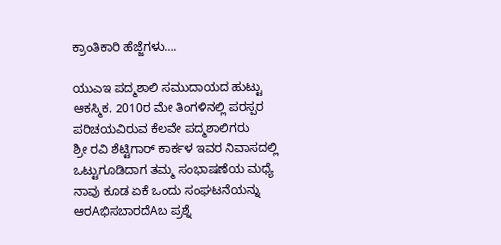ಕ್ರಾಂತಿಕಾರಿ ಹೆಜ್ಜೆಗಳು….

ಯುಎಇ ಪದ್ಮಶಾಲಿ ಸಮುದಾಯದ ಹುಟ್ಟು ಆಕಸ್ಮಿಕ. 2010ರ ಮೇ ತಿಂಗಳಿನಲ್ಲಿ ಪರಸ್ಪರ ಪರಿಚಯವಿರುವ ಕೆಲವೇ ಪದ್ಮಶಾಲಿಗರು
ಶ್ರೀ ರವಿ ಶೆಟ್ಟಿಗಾರ್ ಕಾರ್ಕಳ ಇವರ ನಿವಾಸದಲ್ಲಿ ಒಟ್ಟುಗೂಡಿದಾಗ ತಮ್ಮ ಸಂಭಾಷಣೆಯ ಮಧ್ಯೆ ನಾವು ಕೂಡ ಏಕೆ ಒಂದು ಸಂಘಟನೆಯನ್ನು ಆರAಭಿಸಬಾರದೆAಬ ಪ್ರಶ್ನೆ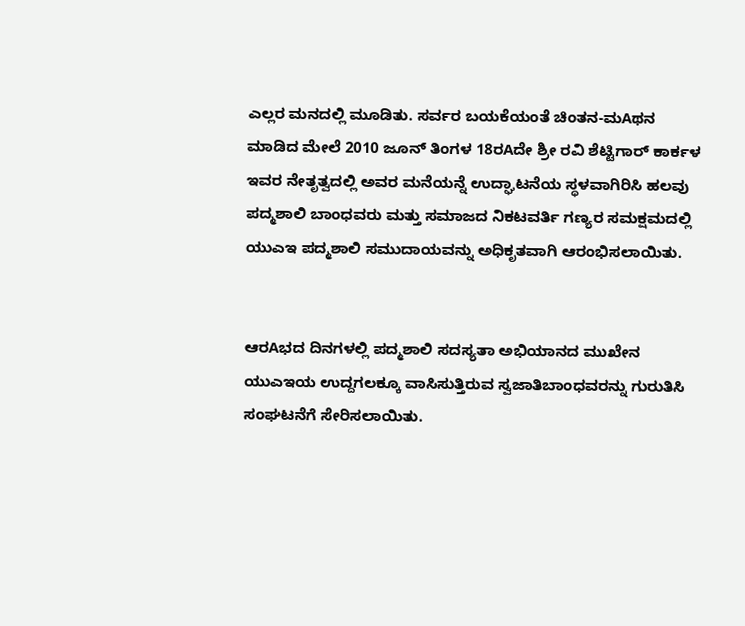ಎಲ್ಲರ ಮನದಲ್ಲಿ ಮೂಡಿತು. ಸರ್ವರ ಬಯಕೆಯಂತೆ ಚಿಂತನ-ಮAಥನ ಮಾಡಿದ ಮೇಲೆ 2010 ಜೂನ್ ತಿಂಗಳ 18ರAದೇ ಶ್ರೀ ರವಿ ಶೆಟ್ಟಿಗಾರ್ ಕಾರ್ಕಳ ಇವರ ನೇತೃತ್ವದಲ್ಲಿ ಅವರ ಮನೆಯನ್ನೆ ಉದ್ಘಾಟನೆಯ ಸ್ಥಳವಾಗಿರಿಸಿ ಹಲವು ಪದ್ಮಶಾಲಿ ಬಾಂಧವರು ಮತ್ತು ಸಮಾಜದ ನಿಕಟವರ್ತಿ ಗಣ್ಯರ ಸಮಕ್ಷಮದಲ್ಲಿ ಯುಎಇ ಪದ್ಮಶಾಲಿ ಸಮುದಾಯವನ್ನು ಅಧಿಕೃತವಾಗಿ ಆರಂಭಿಸಲಾಯಿತು.


ಆರAಭದ ದಿನಗಳಲ್ಲಿ ಪದ್ಮಶಾಲಿ ಸದಸ್ಯತಾ ಅಭಿಯಾನದ ಮುಖೇನ ಯುಎಇಯ ಉದ್ದಗಲಕ್ಕೂ ವಾಸಿಸುತ್ತಿರುವ ಸ್ವಜಾತಿಬಾಂಧವರನ್ನು ಗುರುತಿಸಿ ಸಂಘಟನೆಗೆ ಸೇರಿಸಲಾಯಿತು.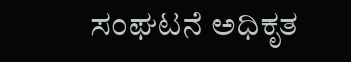ಸಂಘಟನೆ ಅಧಿಕೃತ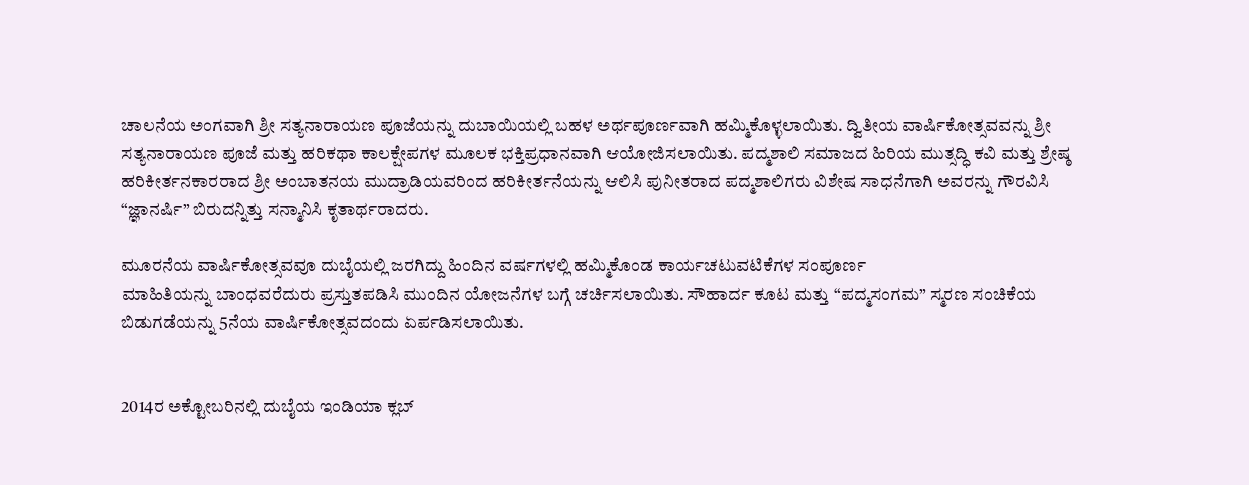ಚಾಲನೆಯ ಅಂಗವಾಗಿ ಶ್ರೀ ಸತ್ಯನಾರಾಯಣ ಪೂಜೆಯನ್ನು ದುಬಾಯಿಯಲ್ಲಿ ಬಹಳ ಅರ್ಥಪೂರ್ಣವಾಗಿ ಹಮ್ಮಿಕೊಳ್ಳಲಾಯಿತು. ದ್ವಿತೀಯ ವಾರ್ಷಿಕೋತ್ಸವವನ್ನು ಶ್ರೀ ಸತ್ಯನಾರಾಯಣ ಪೂಜೆ ಮತ್ತು ಹರಿಕಥಾ ಕಾಲಕ್ಷೇಪಗಳ ಮೂಲಕ ಭಕ್ತಿಪ್ರಧಾನವಾಗಿ ಆಯೋಜಿಸಲಾಯಿತು. ಪದ್ಮಶಾಲಿ ಸಮಾಜದ ಹಿರಿಯ ಮುತ್ಸದ್ಧಿ ಕವಿ ಮತ್ತು ಶ್ರೇಷ್ಠ ಹರಿಕೀರ್ತನಕಾರರಾದ ಶ್ರೀ ಅಂಬಾತನಯ ಮುದ್ರಾಡಿಯವರಿಂದ ಹರಿಕೀರ್ತನೆಯನ್ನು ಆಲಿಸಿ ಪುನೀತರಾದ ಪದ್ಮಶಾಲಿಗರು ವಿಶೇಷ ಸಾಧನೆಗಾಗಿ ಅವರನ್ನು ಗೌರವಿಸಿ “ಜ್ಞಾನರ್ಷಿ” ಬಿರುದನ್ನಿತ್ತು ಸನ್ಮಾನಿಸಿ ಕೃತಾರ್ಥರಾದರು.

ಮೂರನೆಯ ವಾರ್ಷಿಕೋತ್ಸವವೂ ದುಬೈಯಲ್ಲಿ ಜರಗಿದ್ದು ಹಿಂದಿನ ವರ್ಷಗಳಲ್ಲಿ ಹಮ್ಮಿಕೊಂಡ ಕಾರ್ಯಚಟುವಟಿಕೆಗಳ ಸಂಪೂರ್ಣ
ಮಾಹಿತಿಯನ್ನು ಬಾಂಧವರೆದುರು ಪ್ರಸ್ತುತಪಡಿಸಿ ಮುಂದಿನ ಯೋಜನೆಗಳ ಬಗ್ಗೆ ಚರ್ಚಿಸಲಾಯಿತು. ಸೌಹಾರ್ದ ಕೂಟ ಮತ್ತು “ಪದ್ಮಸಂಗಮ” ಸ್ಮರಣ ಸಂಚಿಕೆಯ ಬಿಡುಗಡೆಯನ್ನು 5ನೆಯ ವಾರ್ಷಿಕೋತ್ಸವದಂದು ಏರ್ಪಡಿಸಲಾಯಿತು.


2014ರ ಅಕ್ಟೋಬರಿನಲ್ಲಿ ದುಬೈಯ ಇಂಡಿಯಾ ಕ್ಲಬ್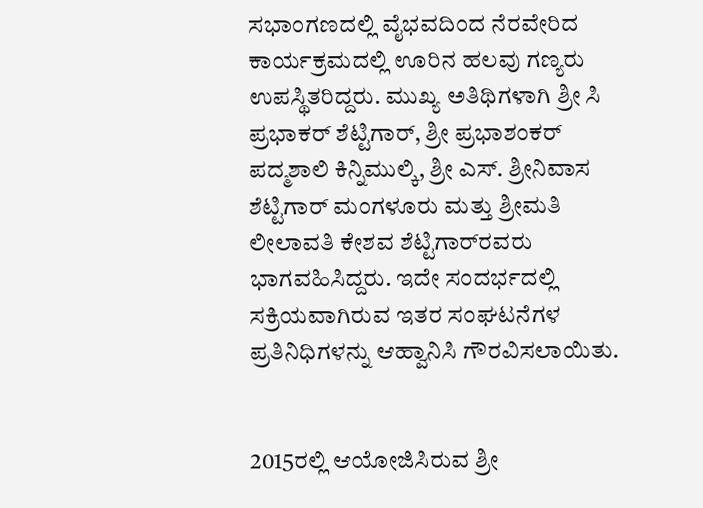ಸಭಾಂಗಣದಲ್ಲಿ ವೈಭವದಿಂದ ನೆರವೇರಿದ ಕಾರ್ಯಕ್ರಮದಲ್ಲಿ ಊರಿನ ಹಲವು ಗಣ್ಯರು
ಉಪಸ್ಥಿತರಿದ್ದರು. ಮುಖ್ಯ ಅತಿಥಿಗಳಾಗಿ ಶ್ರೀ ಸಿ ಪ್ರಭಾಕರ್ ಶೆಟ್ಟಿಗಾರ್, ಶ್ರೀ ಪ್ರಭಾಶಂಕರ್ ಪದ್ಮಶಾಲಿ ಕಿನ್ನಿಮುಲ್ಕಿ, ಶ್ರೀ ಎಸ್. ಶ್ರೀನಿವಾಸ ಶೆಟ್ಟಿಗಾರ್ ಮಂಗಳೂರು ಮತ್ತು ಶ್ರೀಮತಿ ಲೀಲಾವತಿ ಕೇಶವ ಶೆಟ್ಟಿಗಾರ್‌ರವರು ಭಾಗವಹಿಸಿದ್ದರು. ಇದೇ ಸಂದರ್ಭದಲ್ಲಿ ಸಕ್ರಿಯವಾಗಿರುವ ಇತರ ಸಂಘಟನೆಗಳ ಪ್ರತಿನಿಧಿಗಳನ್ನು ಆಹ್ವಾನಿಸಿ ಗೌರವಿಸಲಾಯಿತು.


2015ರಲ್ಲಿ ಆಯೋಜಿಸಿರುವ ಶ್ರೀ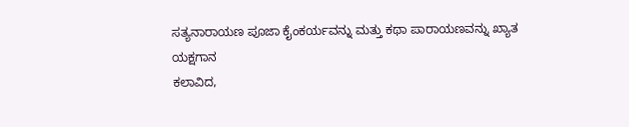ಸತ್ಯನಾರಾಯಣ ಪೂಜಾ ಕೈಂಕರ್ಯವನ್ನು ಮತ್ತು ಕಥಾ ಪಾರಾಯಣವನ್ನು ಖ್ಯಾತ ಯಕ್ಷಗಾನ
ಕಲಾವಿದ,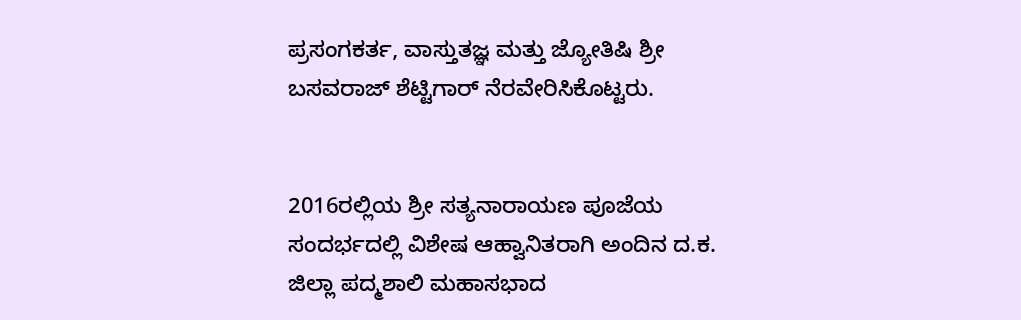ಪ್ರಸಂಗಕರ್ತ, ವಾಸ್ತುತಜ್ಞ ಮತ್ತು ಜ್ಯೋತಿಷಿ ಶ್ರೀ ಬಸವರಾಜ್ ಶೆಟ್ಟಿಗಾರ್ ನೆರವೇರಿಸಿಕೊಟ್ಟರು.


2016ರಲ್ಲಿಯ ಶ್ರೀ ಸತ್ಯನಾರಾಯಣ ಪೂಜೆಯ ಸಂದರ್ಭದಲ್ಲಿ ವಿಶೇಷ ಆಹ್ವಾನಿತರಾಗಿ ಅಂದಿನ ದ.ಕ. ಜಿಲ್ಲಾ ಪದ್ಮಶಾಲಿ ಮಹಾಸಭಾದ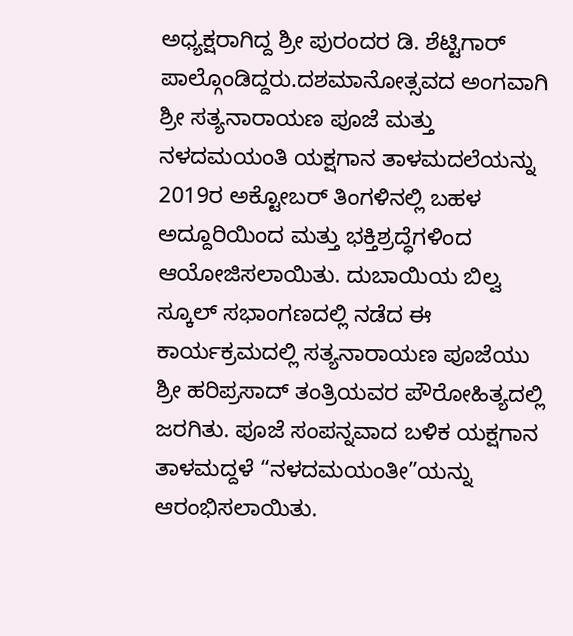ಅಧ್ಯಕ್ಷರಾಗಿದ್ದ ಶ್ರೀ ಪುರಂದರ ಡಿ. ಶೆಟ್ಟಿಗಾರ್ ಪಾಲ್ಗೊಂಡಿದ್ದರು.ದಶಮಾನೋತ್ಸವದ ಅಂಗವಾಗಿ ಶ್ರೀ ಸತ್ಯನಾರಾಯಣ ಪೂಜೆ ಮತ್ತು ನಳದಮಯಂತಿ ಯಕ್ಷಗಾನ ತಾಳಮದಲೆಯನ್ನು 2019ರ ಅಕ್ಟೋಬರ್ ತಿಂಗಳಿನಲ್ಲಿ ಬಹಳ ಅದ್ದೂರಿಯಿಂದ ಮತ್ತು ಭಕ್ತಿಶ್ರದ್ಧೆಗಳಿಂದ ಆಯೋಜಿಸಲಾಯಿತು. ದುಬಾಯಿಯ ಬಿಲ್ವ ಸ್ಕೂಲ್ ಸಭಾಂಗಣದಲ್ಲಿ ನಡೆದ ಈ ಕಾರ್ಯಕ್ರಮದಲ್ಲಿ ಸತ್ಯನಾರಾಯಣ ಪೂಜೆಯು ಶ್ರೀ ಹರಿಪ್ರಸಾದ್ ತಂತ್ರಿಯವರ ಪೌರೋಹಿತ್ಯದಲ್ಲಿ ಜರಗಿತು. ಪೂಜೆ ಸಂಪನ್ನವಾದ ಬಳಿಕ ಯಕ್ಷಗಾನ ತಾಳಮದ್ದಳೆ “ನಳದಮಯಂತೀ”ಯನ್ನು ಆರಂಭಿಸಲಾಯಿತು.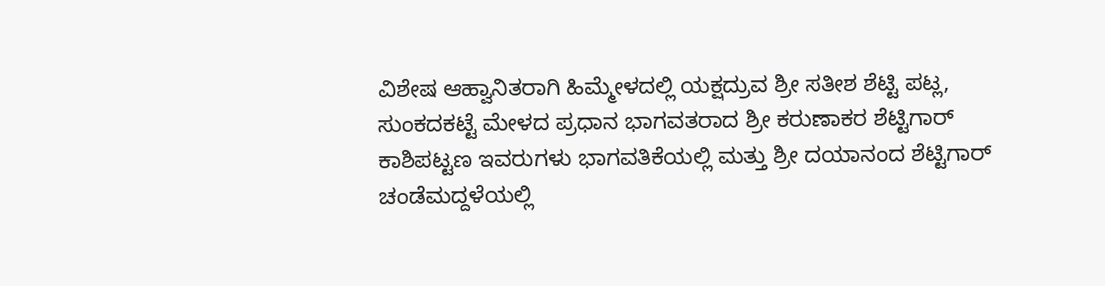ವಿಶೇಷ ಆಹ್ವಾನಿತರಾಗಿ ಹಿಮ್ಮೇಳದಲ್ಲಿ ಯಕ್ಷದ್ರುವ ಶ್ರೀ ಸತೀಶ ಶೆಟ್ಟಿ ಪಟ್ಲ, ಸುಂಕದಕಟ್ಟೆ ಮೇಳದ ಪ್ರಧಾನ ಭಾಗವತರಾದ ಶ್ರೀ ಕರುಣಾಕರ ಶೆಟ್ಟಿಗಾರ್ ಕಾಶಿಪಟ್ಟಣ ಇವರುಗಳು ಭಾಗವತಿಕೆಯಲ್ಲಿ ಮತ್ತು ಶ್ರೀ ದಯಾನಂದ ಶೆಟ್ಟಿಗಾರ್ ಚಂಡೆಮದ್ದಳೆಯಲ್ಲಿ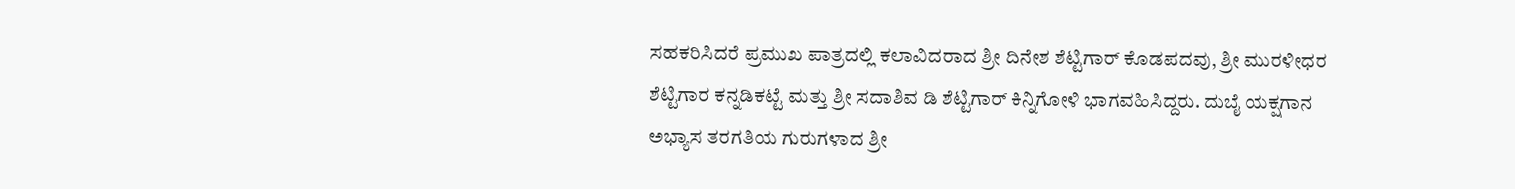ಸಹಕರಿಸಿದರೆ ಪ್ರಮುಖ ಪಾತ್ರದಲ್ಲಿ ಕಲಾವಿದರಾದ ಶ್ರೀ ದಿನೇಶ ಶೆಟ್ಟಿಗಾರ್ ಕೊಡಪದವು, ಶ್ರೀ ಮುರಳೀಧರ ಶೆಟ್ಟಿಗಾರ ಕನ್ನಡಿಕಟ್ಟೆ ಮತ್ತು ಶ್ರೀ ಸದಾಶಿವ ಡಿ ಶೆಟ್ಟಿಗಾರ್ ಕಿನ್ನಿಗೋಳಿ ಭಾಗವಹಿಸಿದ್ದರು. ದುಬೈ ಯಕ್ಷಗಾನ ಅಭ್ಯಾಸ ತರಗತಿಯ ಗುರುಗಳಾದ ಶ್ರೀ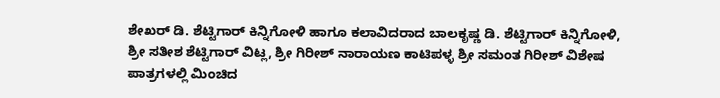ಶೇಖರ್ ಡಿ. ಶೆಟ್ಟಿಗಾರ್ ಕಿನ್ನಿಗೋಳಿ ಹಾಗೂ ಕಲಾವಿದರಾದ ಬಾಲಕೃಷ್ಣ ಡಿ. ಶೆಟ್ಟಿಗಾರ್ ಕಿನ್ನಿಗೋಳಿ, ಶ್ರೀ ಸತೀಶ ಶೆಟ್ಟಿಗಾರ್ ವಿಟ್ಲ, ಶ್ರೀ ಗಿರೀಶ್ ನಾರಾಯಣ ಕಾಟಿಪಳ್ಳ ಶ್ರೀ ಸಮಂತ ಗಿರೀಶ್ ವಿಶೇಷ ಪಾತ್ರಗಳಲ್ಲಿ ಮಿಂಚಿದ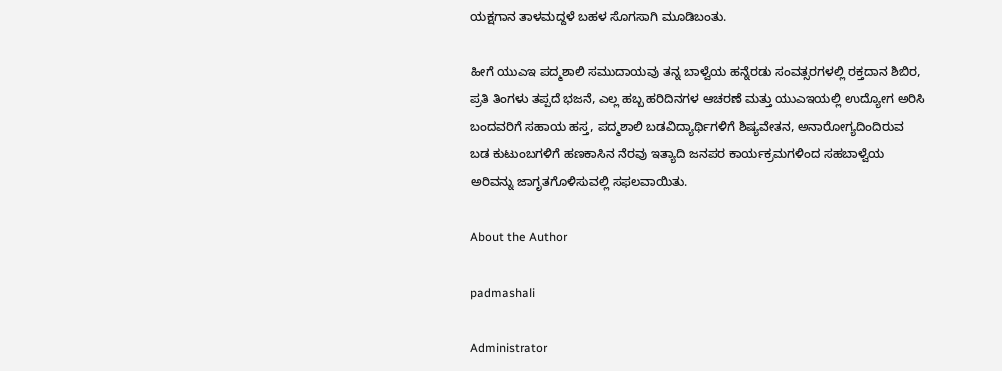ಯಕ್ಷಗಾನ ತಾಳಮದ್ದಳೆ ಬಹಳ ಸೊಗಸಾಗಿ ಮೂಡಿಬಂತು.

ಹೀಗೆ ಯುಎಇ ಪದ್ಮಶಾಲಿ ಸಮುದಾಯವು ತನ್ನ ಬಾಳ್ವೆಯ ಹನ್ನೆರಡು ಸಂವತ್ಸರಗಳಲ್ಲಿ ರಕ್ತದಾನ ಶಿಬಿರ, ಪ್ರತಿ ತಿಂಗಳು ತಪ್ಪದೆ ಭಜನೆ, ಎಲ್ಲ ಹಬ್ಬ ಹರಿದಿನಗಳ ಆಚರಣೆ ಮತ್ತು ಯುಎಇಯಲ್ಲಿ ಉದ್ಯೋಗ ಅರಿಸಿ ಬಂದವರಿಗೆ ಸಹಾಯ ಹಸ್ತ, ಪದ್ಮಶಾಲಿ ಬಡವಿದ್ಯಾರ್ಥಿಗಳಿಗೆ ಶಿಷ್ಯವೇತನ, ಅನಾರೋಗ್ಯದಿಂದಿರುವ ಬಡ ಕುಟುಂಬಗಳಿಗೆ ಹಣಕಾಸಿನ ನೆರವು ಇತ್ಯಾದಿ ಜನಪರ ಕಾರ್ಯಕ್ರಮಗಳಿಂದ ಸಹಬಾಳ್ವೆಯ
ಅರಿವನ್ನು ಜಾಗೃತಗೊಳಿಸುವಲ್ಲಿ ಸಫಲವಾಯಿತು.

About the Author

padmashali

Administrator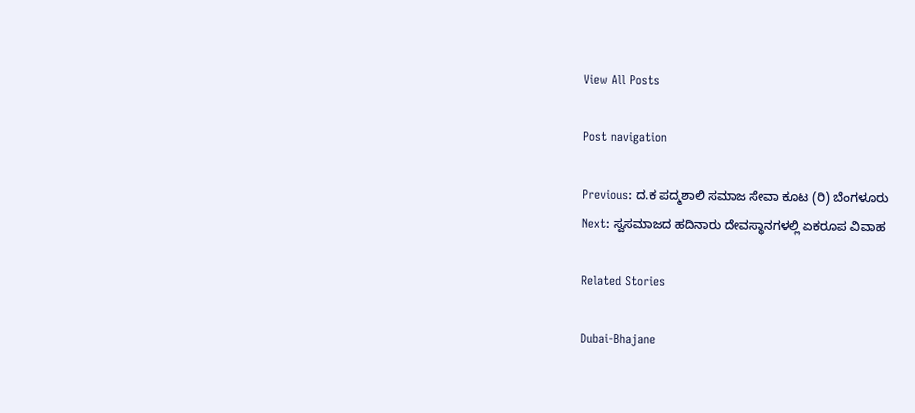View All Posts

Post navigation

Previous: ದ.ಕ ಪದ್ಮಶಾಲಿ ಸಮಾಜ ಸೇವಾ ಕೂಟ (ರಿ) ಬೆಂಗಳೂರು
Next: ಸ್ವಸಮಾಜದ ಹದಿನಾರು ದೇವಸ್ಥಾನಗಳಲ್ಲಿ ಏಕರೂಪ ವಿವಾಹ

Related Stories

Dubai-Bhajane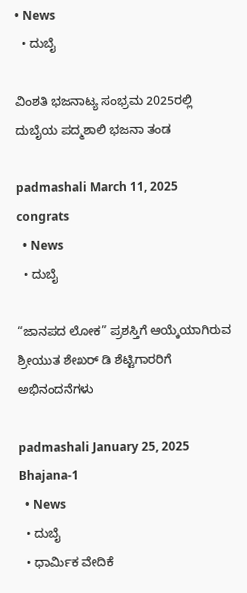• News
  • ದುಬೈ

ವಿಂಶತಿ ಭಜನಾಟ್ಯ ಸಂಭ್ರಮ 2025ರಲ್ಲಿ ದುಬೈಯ ಪದ್ಮಶಾಲಿ ಭಜನಾ ತಂಡ

padmashali March 11, 2025
congrats
  • News
  • ದುಬೈ

“ಜಾನಪದ ಲೋಕ” ಪ್ರಶಸ್ತಿಗೆ ಆಯ್ಕೆಯಾಗಿರುವ ಶ್ರೀಯುತ ಶೇಖರ್ ಡಿ ಶೆಟ್ಟಿಗಾರರಿಗೆ ಅಭಿನಂದನೆಗಳು

padmashali January 25, 2025
Bhajana-1
  • News
  • ದುಬೈ
  • ಧಾರ್ಮಿಕ ವೇದಿಕೆ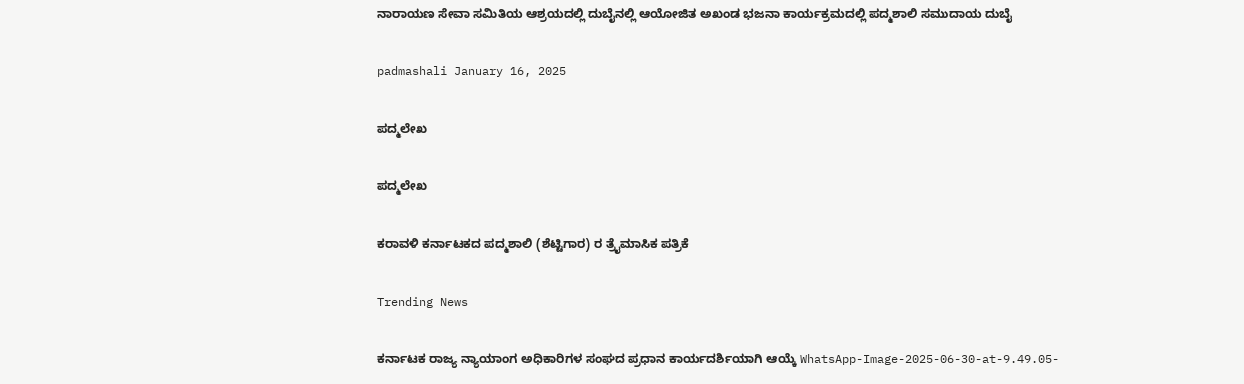ನಾರಾಯಣ ಸೇವಾ ಸಮಿತಿಯ ಆಶ್ರಯದಲ್ಲಿ ದುಬೈನಲ್ಲಿ ಆಯೋಜಿತ ಅಖಂಡ ಭಜನಾ ಕಾರ್ಯಕ್ರಮದಲ್ಲಿ ಪದ್ಮಶಾಲಿ ಸಮುದಾಯ ದುಬೈ

padmashali January 16, 2025

ಪದ್ಮಲೇಖ

ಪದ್ಮಲೇಖ

ಕರಾವಳಿ ಕರ್ನಾಟಕದ ಪದ್ಮಶಾಲಿ (ಶೆಟ್ಟಿಗಾರ) ರ ತ್ರೈಮಾಸಿಕ ಪತ್ರಿಕೆ

Trending News

ಕರ್ನಾಟಕ ರಾಜ್ಯ ನ್ಯಾಯಾಂಗ ಅಧಿಕಾರಿಗಳ ಸಂಘದ ಪ್ರಧಾನ ಕಾರ್ಯದರ್ಶಿಯಾಗಿ ಆಯ್ಕೆ WhatsApp-Image-2025-06-30-at-9.49.05-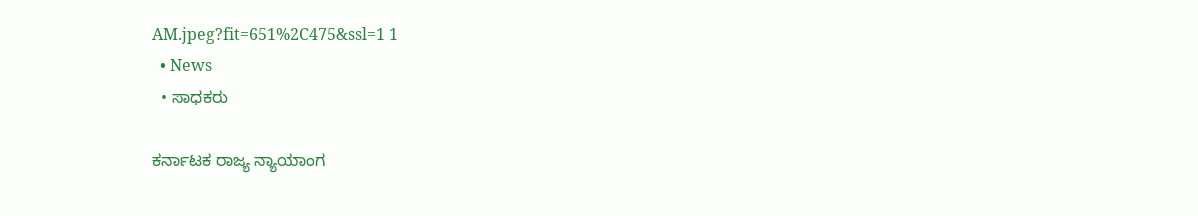AM.jpeg?fit=651%2C475&ssl=1 1
  • News
  • ಸಾಧಕರು

ಕರ್ನಾಟಕ ರಾಜ್ಯ ನ್ಯಾಯಾಂಗ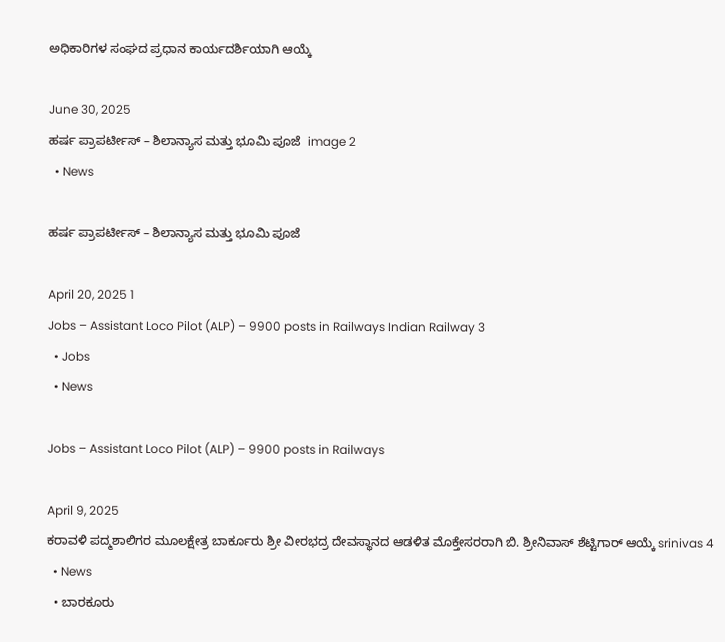ಅಧಿಕಾರಿಗಳ ಸಂಘದ ಪ್ರಧಾನ ಕಾರ್ಯದರ್ಶಿಯಾಗಿ ಆಯ್ಕೆ

June 30, 2025
ಹರ್ಷ ಪ್ರಾಪರ್ಟೀಸ್ – ಶಿಲಾನ್ಯಾಸ ಮತ್ತು ಭೂಮಿ ಪೂಜೆ  image 2
  • News

ಹರ್ಷ ಪ್ರಾಪರ್ಟೀಸ್ – ಶಿಲಾನ್ಯಾಸ ಮತ್ತು ಭೂಮಿ ಪೂಜೆ

April 20, 2025 1
Jobs – Assistant Loco Pilot (ALP) – 9900 posts in Railways Indian Railway 3
  • Jobs
  • News

Jobs – Assistant Loco Pilot (ALP) – 9900 posts in Railways

April 9, 2025
ಕರಾವಳಿ ಪದ್ಮಶಾಲಿಗರ ಮೂಲಕ್ಷೇತ್ರ ಬಾರ್ಕೂರು ಶ್ರೀ ವೀರಭದ್ರ ದೇವಸ್ಥಾನದ ಆಡಳಿತ ಮೊಕ್ತೇಸರರಾಗಿ ಬಿ. ಶ್ರೀನಿವಾಸ್ ಶೆಟ್ಟಿಗಾರ್ ಆಯ್ಕೆ srinivas 4
  • News
  • ಬಾರಕೂರು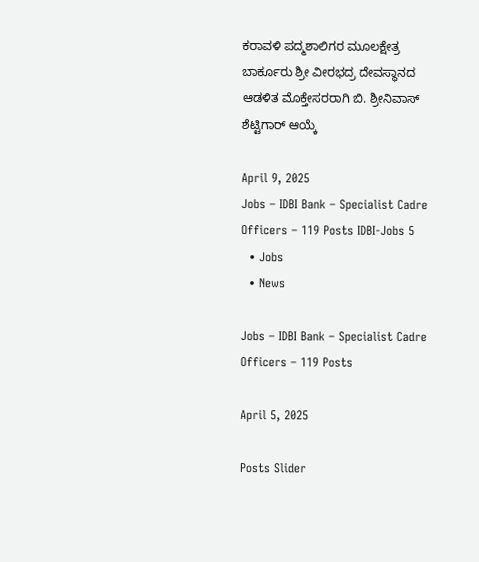ಕರಾವಳಿ ಪದ್ಮಶಾಲಿಗರ ಮೂಲಕ್ಷೇತ್ರ ಬಾರ್ಕೂರು ಶ್ರೀ ವೀರಭದ್ರ ದೇವಸ್ಥಾನದ ಆಡಳಿತ ಮೊಕ್ತೇಸರರಾಗಿ ಬಿ. ಶ್ರೀನಿವಾಸ್ ಶೆಟ್ಟಿಗಾರ್ ಆಯ್ಕೆ

April 9, 2025
Jobs – IDBI Bank – Specialist Cadre Officers – 119 Posts IDBI-Jobs 5
  • Jobs
  • News

Jobs – IDBI Bank – Specialist Cadre Officers – 119 Posts

April 5, 2025

Posts Slider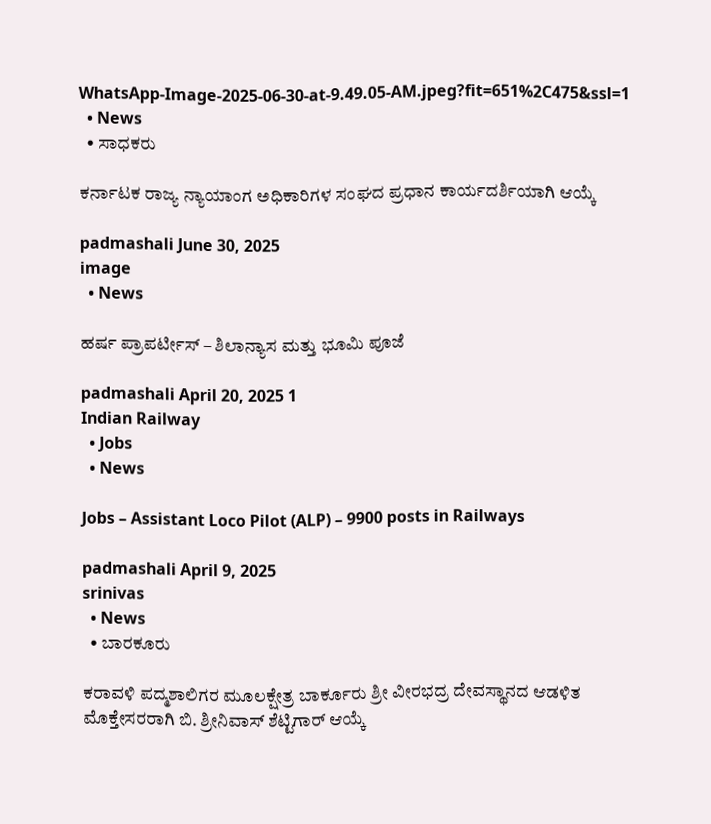WhatsApp-Image-2025-06-30-at-9.49.05-AM.jpeg?fit=651%2C475&ssl=1
  • News
  • ಸಾಧಕರು

ಕರ್ನಾಟಕ ರಾಜ್ಯ ನ್ಯಾಯಾಂಗ ಅಧಿಕಾರಿಗಳ ಸಂಘದ ಪ್ರಧಾನ ಕಾರ್ಯದರ್ಶಿಯಾಗಿ ಆಯ್ಕೆ

padmashali June 30, 2025
image
  • News

ಹರ್ಷ ಪ್ರಾಪರ್ಟೀಸ್ – ಶಿಲಾನ್ಯಾಸ ಮತ್ತು ಭೂಮಿ ಪೂಜೆ

padmashali April 20, 2025 1
Indian Railway
  • Jobs
  • News

Jobs – Assistant Loco Pilot (ALP) – 9900 posts in Railways

padmashali April 9, 2025
srinivas
  • News
  • ಬಾರಕೂರು

ಕರಾವಳಿ ಪದ್ಮಶಾಲಿಗರ ಮೂಲಕ್ಷೇತ್ರ ಬಾರ್ಕೂರು ಶ್ರೀ ವೀರಭದ್ರ ದೇವಸ್ಥಾನದ ಆಡಳಿತ ಮೊಕ್ತೇಸರರಾಗಿ ಬಿ. ಶ್ರೀನಿವಾಸ್ ಶೆಟ್ಟಿಗಾರ್ ಆಯ್ಕೆ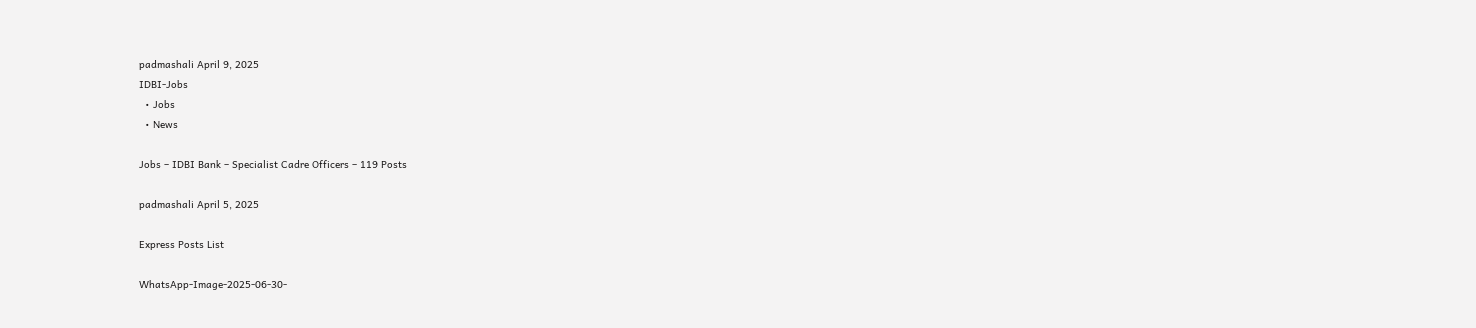padmashali April 9, 2025
IDBI-Jobs
  • Jobs
  • News

Jobs – IDBI Bank – Specialist Cadre Officers – 119 Posts

padmashali April 5, 2025

Express Posts List

WhatsApp-Image-2025-06-30-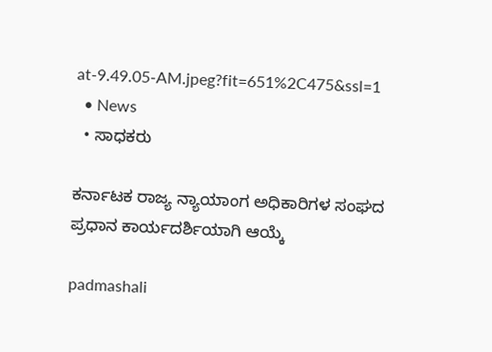at-9.49.05-AM.jpeg?fit=651%2C475&ssl=1
  • News
  • ಸಾಧಕರು

ಕರ್ನಾಟಕ ರಾಜ್ಯ ನ್ಯಾಯಾಂಗ ಅಧಿಕಾರಿಗಳ ಸಂಘದ ಪ್ರಧಾನ ಕಾರ್ಯದರ್ಶಿಯಾಗಿ ಆಯ್ಕೆ

padmashali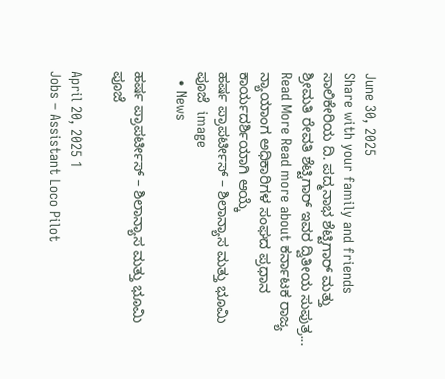June 30, 2025
Share with your family and friends ಸಾಲಿಕೇರಿಯ ದಿ. ಪದ್ಮನಾಭ ಶೆಟ್ಟಿಗಾರ್ ಮತ್ತು ಶ್ರೀಮತಿ ರೇವತಿ ಶೆಟ್ಟಿಗಾರ್ ಇವರ ದ್ವಿತೀಯ ಸುಪುತ್ರ...
Read More Read more about ಕರ್ನಾಟಕ ರಾಜ್ಯ ನ್ಯಾಯಾಂಗ ಅಧಿಕಾರಿಗಳ ಸಂಘದ ಪ್ರಧಾನ ಕಾರ್ಯದರ್ಶಿಯಾಗಿ ಆಯ್ಕೆ
ಹರ್ಷ ಪ್ರಾಪರ್ಟೀಸ್ – ಶಿಲಾನ್ಯಾಸ ಮತ್ತು ಭೂಮಿ ಪೂಜೆ  image
  • News

ಹರ್ಷ ಪ್ರಾಪರ್ಟೀಸ್ – ಶಿಲಾನ್ಯಾಸ ಮತ್ತು ಭೂಮಿ ಪೂಜೆ

April 20, 2025 1
Jobs – Assistant Loco Pilot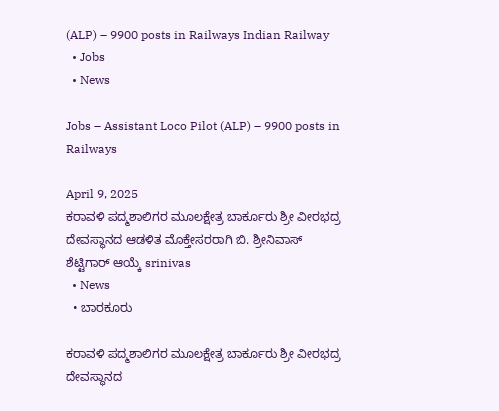(ALP) – 9900 posts in Railways Indian Railway
  • Jobs
  • News

Jobs – Assistant Loco Pilot (ALP) – 9900 posts in Railways

April 9, 2025
ಕರಾವಳಿ ಪದ್ಮಶಾಲಿಗರ ಮೂಲಕ್ಷೇತ್ರ ಬಾರ್ಕೂರು ಶ್ರೀ ವೀರಭದ್ರ ದೇವಸ್ಥಾನದ ಆಡಳಿತ ಮೊಕ್ತೇಸರರಾಗಿ ಬಿ. ಶ್ರೀನಿವಾಸ್ ಶೆಟ್ಟಿಗಾರ್ ಆಯ್ಕೆ srinivas
  • News
  • ಬಾರಕೂರು

ಕರಾವಳಿ ಪದ್ಮಶಾಲಿಗರ ಮೂಲಕ್ಷೇತ್ರ ಬಾರ್ಕೂರು ಶ್ರೀ ವೀರಭದ್ರ ದೇವಸ್ಥಾನದ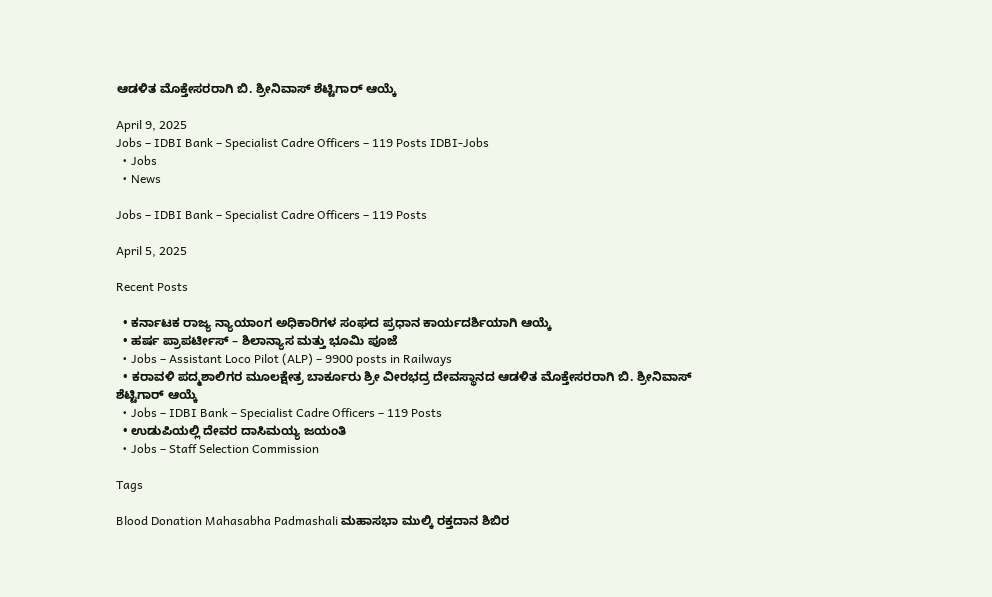ಆಡಳಿತ ಮೊಕ್ತೇಸರರಾಗಿ ಬಿ. ಶ್ರೀನಿವಾಸ್ ಶೆಟ್ಟಿಗಾರ್ ಆಯ್ಕೆ

April 9, 2025
Jobs – IDBI Bank – Specialist Cadre Officers – 119 Posts IDBI-Jobs
  • Jobs
  • News

Jobs – IDBI Bank – Specialist Cadre Officers – 119 Posts

April 5, 2025

Recent Posts

  • ಕರ್ನಾಟಕ ರಾಜ್ಯ ನ್ಯಾಯಾಂಗ ಅಧಿಕಾರಿಗಳ ಸಂಘದ ಪ್ರಧಾನ ಕಾರ್ಯದರ್ಶಿಯಾಗಿ ಆಯ್ಕೆ
  • ಹರ್ಷ ಪ್ರಾಪರ್ಟೀಸ್ – ಶಿಲಾನ್ಯಾಸ ಮತ್ತು ಭೂಮಿ ಪೂಜೆ
  • Jobs – Assistant Loco Pilot (ALP) – 9900 posts in Railways
  • ಕರಾವಳಿ ಪದ್ಮಶಾಲಿಗರ ಮೂಲಕ್ಷೇತ್ರ ಬಾರ್ಕೂರು ಶ್ರೀ ವೀರಭದ್ರ ದೇವಸ್ಥಾನದ ಆಡಳಿತ ಮೊಕ್ತೇಸರರಾಗಿ ಬಿ. ಶ್ರೀನಿವಾಸ್ ಶೆಟ್ಟಿಗಾರ್ ಆಯ್ಕೆ
  • Jobs – IDBI Bank – Specialist Cadre Officers – 119 Posts
  • ಉಡುಪಿಯಲ್ಲಿ ದೇವರ ದಾಸಿಮಯ್ಯ ಜಯಂತಿ
  • Jobs – Staff Selection Commission

Tags

Blood Donation Mahasabha Padmashali ಮಹಾಸಭಾ ಮುಲ್ಕಿ ರಕ್ತದಾನ ಶಿಬಿರ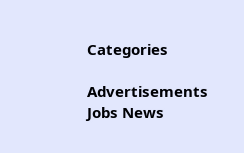Categories

Advertisements Jobs News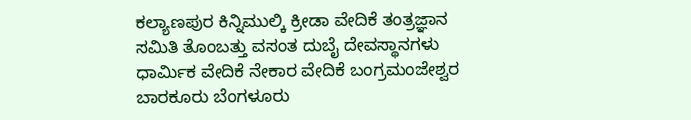ಕಲ್ಯಾಣಪುರ ಕಿನ್ನಿಮುಲ್ಕಿ ಕ್ರೀಡಾ ವೇದಿಕೆ ತಂತ್ರಜ್ಞಾನ ಸಮಿತಿ ತೊಂಬತ್ತು ವಸಂತ ದುಬೈ ದೇವಸ್ಥಾನಗಳು ಧಾರ್ಮಿಕ ವೇದಿಕೆ ನೇಕಾರ ವೇದಿಕೆ ಬಂಗ್ರಮಂಜೇಶ್ವರ ಬಾರಕೂರು ಬೆಂಗಳೂರು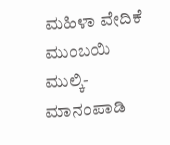ಮಹಿಳಾ ವೇದಿಕೆ ಮುಂಬಯಿ ಮುಲ್ಕಿ-ಮಾನಂಪಾಡಿ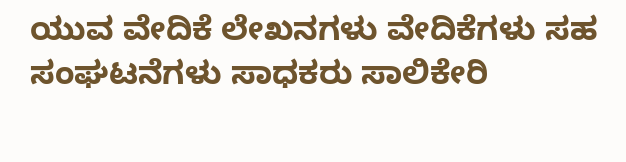ಯುವ ವೇದಿಕೆ ಲೇಖನಗಳು ವೇದಿಕೆಗಳು ಸಹ ಸಂಘಟನೆಗಳು ಸಾಧಕರು ಸಾಲಿಕೇರಿ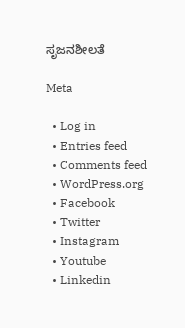ಸೃಜನಶೀಲತೆ

Meta

  • Log in
  • Entries feed
  • Comments feed
  • WordPress.org
  • Facebook
  • Twitter
  • Instagram
  • Youtube
  • Linkedin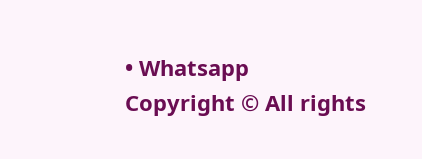• Whatsapp
Copyright © All rights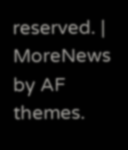reserved. | MoreNews by AF themes.